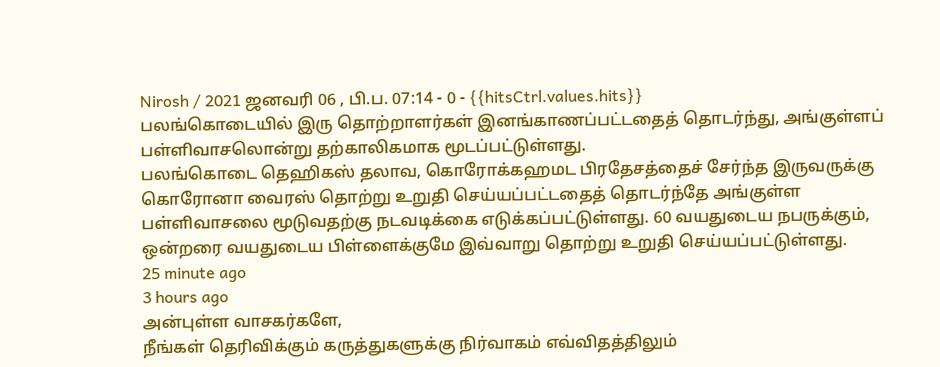Nirosh / 2021 ஜனவரி 06 , பி.ப. 07:14 - 0 - {{hitsCtrl.values.hits}}
பலங்கொடையில் இரு தொற்றாளர்கள் இனங்காணப்பட்டதைத் தொடர்ந்து, அங்குள்ளப் பள்ளிவாசலொன்று தற்காலிகமாக மூடப்பட்டுள்ளது.
பலங்கொடை தெஹிகஸ் தலாவ, கொரோக்கஹமட பிரதேசத்தைச் சேர்ந்த இருவருக்கு கொரோனா வைரஸ் தொற்று உறுதி செய்யப்பட்டதைத் தொடர்ந்தே அங்குள்ள பள்ளிவாசலை மூடுவதற்கு நடவடிக்கை எடுக்கப்பட்டுள்ளது. 60 வயதுடைய நபருக்கும், ஒன்றரை வயதுடைய பிள்ளைக்குமே இவ்வாறு தொற்று உறுதி செய்யப்பட்டுள்ளது.
25 minute ago
3 hours ago
அன்புள்ள வாசகர்களே,
நீங்கள் தெரிவிக்கும் கருத்துகளுக்கு நிர்வாகம் எவ்விதத்திலும்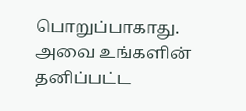பொறுப்பாகாது. அவை உங்களின் தனிப்பட்ட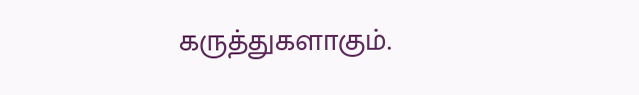கருத்துகளாகும்.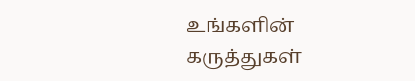உங்களின் கருத்துகள்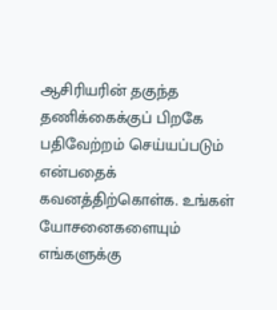ஆசிரியரின் தகுந்த தணிக்கைக்குப் பிறகே பதிவேற்றம் செய்யப்படும் என்பதைக் கவனத்திற்கொள்க. உங்கள் யோசனைகளையும் எங்களுக்கு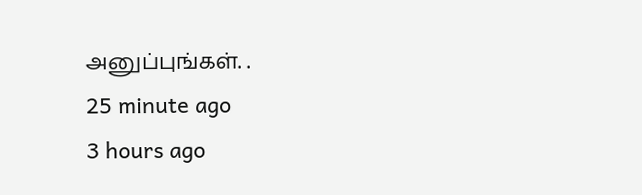அனுப்புங்கள். .
25 minute ago
3 hours ago